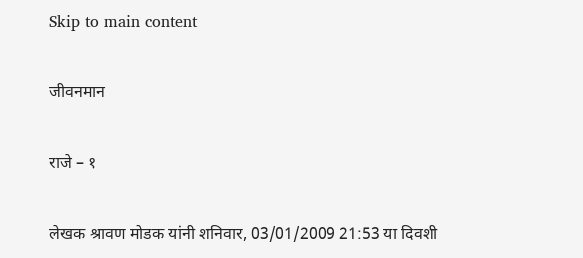Skip to main content

जीवनमान

राजे – १

लेखक श्रावण मोडक यांनी शनिवार, 03/01/2009 21:53 या दिवशी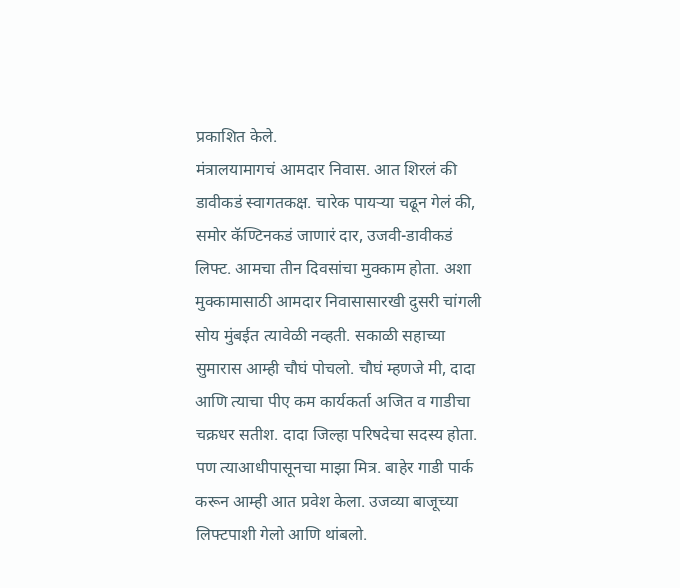प्रकाशित केले.
मंत्रालयामागचं आमदार निवास. आत शिरलं की डावीकडं स्वागतकक्ष. चारेक पायऱ्या चढून गेलं की, समोर कॅण्टिनकडं जाणारं दार, उजवी-डावीकडं लिफ्ट. आमचा तीन दिवसांचा मुक्काम होता. अशा मुक्कामासाठी आमदार निवासासारखी दुसरी चांगली सोय मुंबईत त्यावेळी नव्हती. सकाळी सहाच्या सुमारास आम्ही चौघं पोचलो. चौघं म्हणजे मी, दादा आणि त्याचा पीए कम कार्यकर्ता अजित व गाडीचा चक्रधर सतीश. दादा जिल्हा परिषदेचा सदस्य होता. पण त्याआधीपासूनचा माझा मित्र. बाहेर गाडी पार्क करून आम्ही आत प्रवेश केला. उजव्या बाजूच्या लिफ्टपाशी गेलो आणि थांबलो.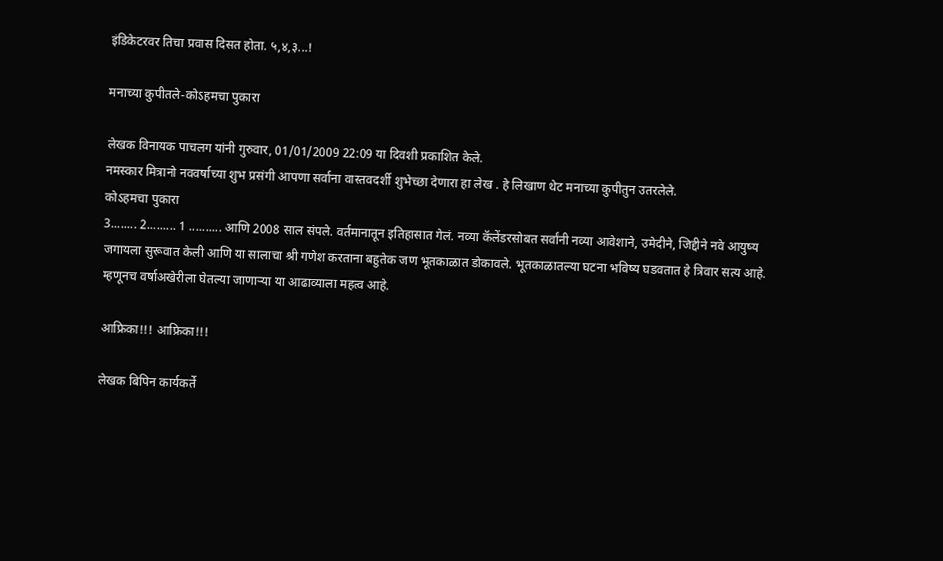इंडिकेटरवर तिचा प्रवास दिसत होता. ५,४,३...!

मनाच्या कुपीतले-कोऽहमचा पुकारा

लेखक विनायक पाचलग यांनी गुरुवार, 01/01/2009 22:09 या दिवशी प्रकाशित केले.
नमस्कार मित्रानो नववर्षाच्या शुभ प्रसंगी आपणा सर्वाना वास्तवदर्शी शुभेच्छा देणारा हा लेख . हे लिखाण थेट मनाच्या कुपीतुन उतरलेले.
कोऽहमचा पुकारा
3........ 2......... 1 .......... आणि 2008 साल संपले. वर्तमानातून इतिहासात गेलं. नव्या कॅलेंडरसोबत सर्वांनी नव्या आवेशाने, उमेदीने, जिद्दीने नवे आयुष्य जगायला सुरूवात केली आणि या सालाचा श्री गणेश करताना बहुतेक जण भूतकाळात डोकावले. भूतकाळातल्या घटना भविष्य घडवतात हे त्रिवार सत्य आहे. म्हणूनच वर्षाअखेरीला घेतल्या जाणाऱ्या या आढाव्याला महत्व आहे.

आफ्रिका!!! आफ्रिका!!!

लेखक बिपिन कार्यकर्ते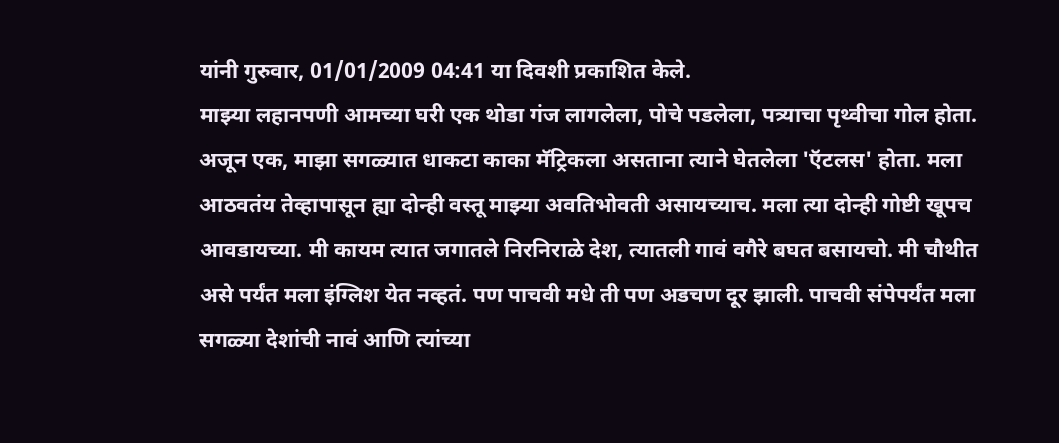यांनी गुरुवार, 01/01/2009 04:41 या दिवशी प्रकाशित केले.
माझ्या लहानपणी आमच्या घरी एक थोडा गंज लागलेला, पोचे पडलेला, पत्र्याचा पृथ्वीचा गोल होता. अजून एक, माझा सगळ्यात धाकटा काका मॅट्रिकला असताना त्याने घेतलेला 'ऍटलस' होता. मला आठवतंय तेव्हापासून ह्या दोन्ही वस्तू माझ्या अवतिभोवती असायच्याच. मला त्या दोन्ही गोष्टी खूपच आवडायच्या. मी कायम त्यात जगातले निरनिराळे देश, त्यातली गावं वगैरे बघत बसायचो. मी चौथीत असे पर्यंत मला इंग्लिश येत नव्हतं. पण पाचवी मधे ती पण अडचण दूर झाली. पाचवी संपेपर्यंत मला सगळ्या देशांची नावं आणि त्यांच्या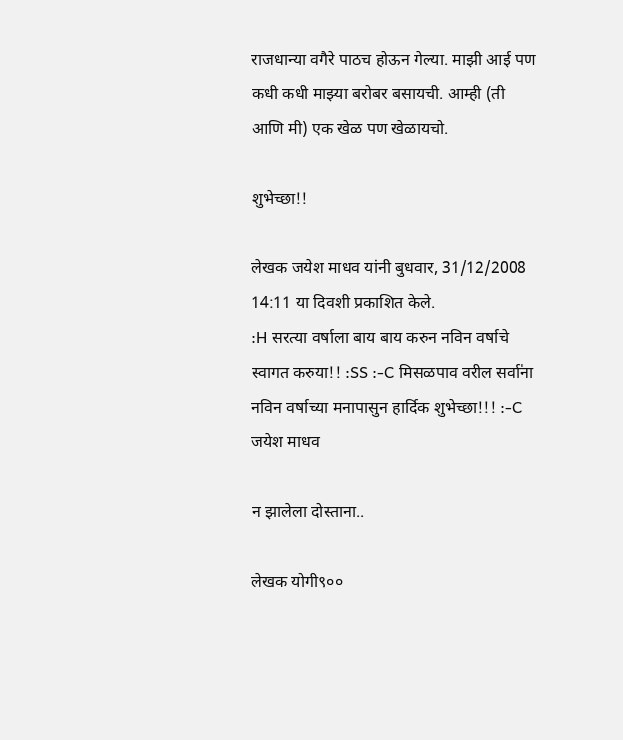राजधान्या वगैरे पाठच होऊन गेल्या. माझी आई पण कधी कधी माझ्या बरोबर बसायची. आम्ही (ती आणि मी) एक खेळ पण खेळायचो.

शुभेच्छा!!

लेखक जयेश माधव यांनी बुधवार, 31/12/2008 14:11 या दिवशी प्रकाशित केले.
:H सरत्या वर्षाला बाय बाय करुन नविन वर्षाचे स्वागत करुया!! :SS :-C मिसळपाव वरील सर्वा॑ना नविन वर्षाच्या मनापासुन हार्दिक शुभेच्छा!!! :-C जयेश माधव

न झालेला दोस्ताना..

लेखक योगी९००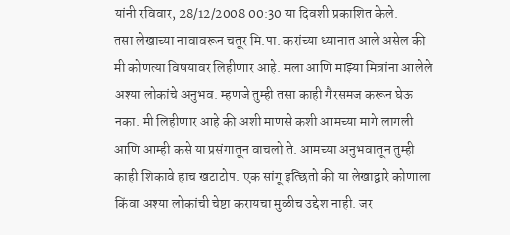यांनी रविवार, 28/12/2008 00:30 या दिवशी प्रकाशित केले.
तसा लेखाच्या नावावरून चतूर मि.पा. करांच्या ध्यानात आले असेल की मी कोणत्या विषयावर लिहीणार आहे. मला आणि माझ्या मित्रांना आलेले अश्या लोकांचे अनुभव. म्हणजे तुम्ही तसा काही गैरसमज करून घेऊ नका. मी लिहीणार आहे की अशी माणसे कशी आमच्या मागे लागली आणि आम्ही कसे या प्रसंगातून वाचलो ते. आमच्या अनुभवातून तुम्ही काही शिकावे हाच खटाटोप. एक सांगू इत्छितो की या लेखाद्वारे कोणाला किंवा अश्या लोकांची चेष्टा करायचा मुळीच उद्देश नाही. जर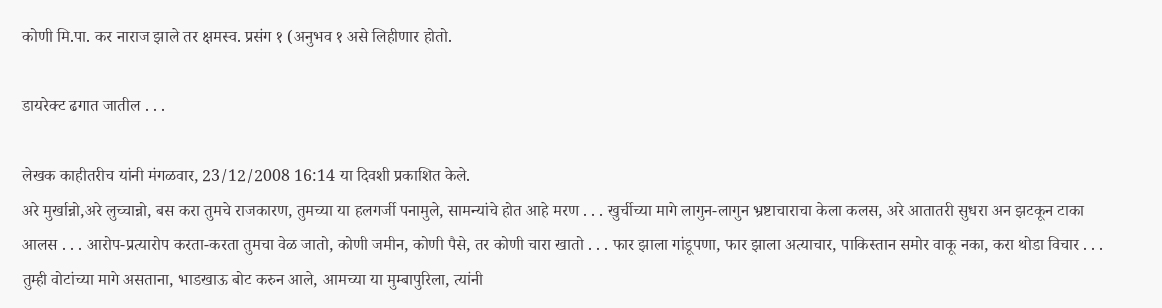कोणी मि.पा. कर नाराज झाले तर क्षमस्व. प्रसंग १ (अनुभव १ असे लिहीणार होतो.

डायरेक्ट ढगात जातील . . .

लेखक काहीतरीच यांनी मंगळवार, 23/12/2008 16:14 या दिवशी प्रकाशित केले.
अरे मुर्खान्नो,अरे लुच्चान्नो, बस करा तुमचे राजकारण, तुमच्या या हलगर्जी पनामुले, सामन्यांचे होत आहे मरण . . . खुर्चीच्या मागे लागुन-लागुन भ्रष्टाचाराचा केला कलस, अरे आतातरी सुधरा अन झटकून टाका आलस . . . आरोप-प्रत्यारोप करता-करता तुमचा वेळ जातो, कोणी जमीन, कोणी पैसे, तर कोणी चारा खातो . . . फार झाला गांडूपणा, फार झाला अत्याचार, पाकिस्तान समोर वाकू नका, करा थोडा विचार . . . तुम्ही वोटांच्या मागे असताना, भाडखाऊ बोट करुन आले, आमच्या या मुम्बापुरिला, त्यांनी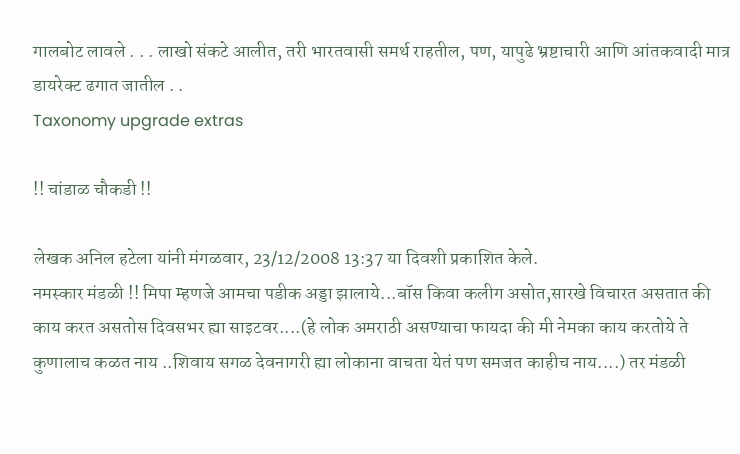गालबोट लावले . . . लाखो संकटे आलीत, तरी भारतवासी समर्थ राहतील, पण, यापुढे भ्रष्टाचारी आणि आंतकवादी मात्र डायरेक्ट ढगात जातील . .
Taxonomy upgrade extras

!! चांडाळ चौकडी !!

लेखक अनिल हटेला यांनी मंगळवार, 23/12/2008 13:37 या दिवशी प्रकाशित केले.
नमस्कार मंडळी !! मिपा म्हणजे आमचा पडीक अड्डा झालाये...बॉस किवा कलीग असोत,सारखे विचारत असतात की काय करत असतोस दिवसभर ह्या साइटवर....(हे लोक अमराठी असण्याचा फायदा की मी नेमका काय करतोये ते कुणालाच कळत नाय ..शिवाय सगळ देवनागरी ह्या लोकाना वाचता येतं पण समजत काहीच नाय....) तर मंडळी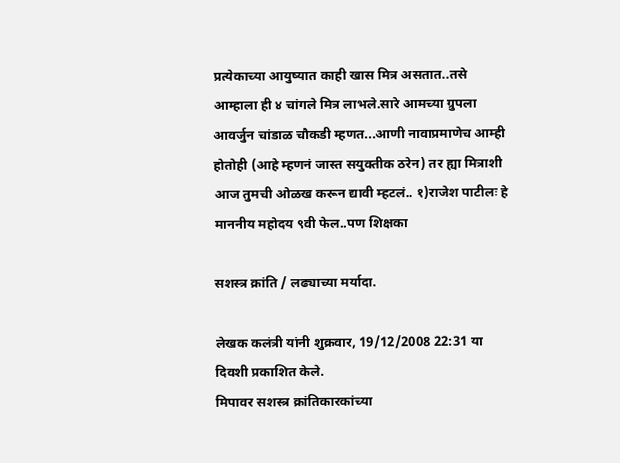प्रत्येकाच्या आयुष्यात काही खास मित्र असतात..तसे आम्हाला ही ४ चांगले मित्र लाभले.सारे आमच्या ग्रुपला आवर्जुन चांडाळ चौकडी म्हणत...आणी नावाप्रमाणेच आम्ही होतोही (आहे म्हणनं जास्त सयुक्तीक ठरेन) तर ह्या मित्राशी आज तुमची ओळख करून द्यावी म्हटलं.. १)राजेश पाटीलः हे माननीय महोदय ९वी फेल..पण शिक्षका

सशस्त्र क्रांति / लढ्याच्या मर्यादा.

लेखक कलंत्री यांनी शुक्रवार, 19/12/2008 22:31 या दिवशी प्रकाशित केले.
मिपावर सशस्त्र क्रांतिकारकांच्या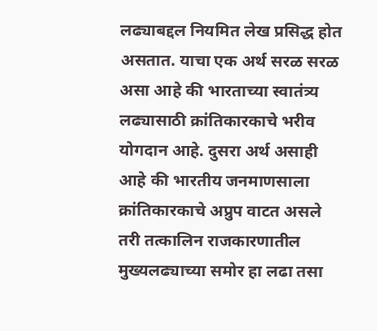लढ्याबद्दल नियमित लेख प्रसिद्ध होत असतात. याचा एक अर्थ सरळ सरळ असा आहे की भारताच्या स्वातंत्र्य लढ्यासाठी क्रांतिकारकाचे भरीव योगदान आहे. दुसरा अर्थ असाही आहे की भारतीय जनमाणसाला क्रांतिकारकाचे अप्रुप वाटत असले तरी तत्कालिन राजकारणातील मुख्यलढ्याच्या समोर हा लढा तसा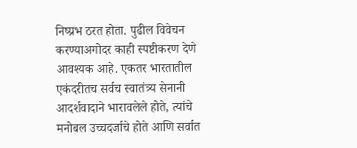निष्प्रभ ठरत होता. पुढील विवेचन करण्याअगोदर काही स्पष्टीकरण देणे आवश्यक आहे. एकतर भारतातील एकंदरीतच सर्वच स्वातंत्र्य सेनानी आदर्शवादाने भारावलेले होते, त्यांचे मनोबल उच्चदर्जाचे होते आणि सर्वात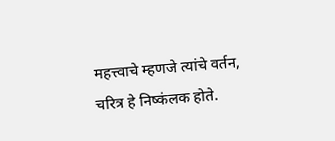महत्त्वाचे म्हणजे त्यांचे वर्तन, चरित्र हे निष्कंलक होते.